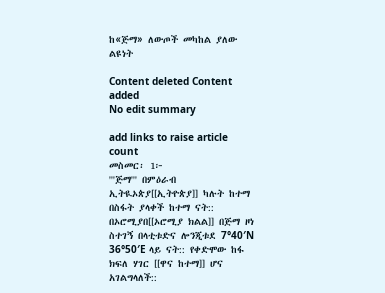ከ«ጅማ» ለውጦች መካከል ያለው ልዩነት

Content deleted Content added
No edit summary

add links to raise article count
መስመር፡ 1፦
'''ጅማ''' በምዕራብ ኢትዪኦጵያ[[ኢትዮጵያ]] ካሉት ከተማ በስፋት ያላቀች ከተማ ናት:: በኦሮሚያበ[[ኦሮሚያ ክልል]] በጅማ ዞነ ስተገኝ በላቲቱድና ሎንጂቱደ 7°40′N 36°50′E ላይ ናት:: የቀድሞው ከፋ ክፍለ ሃገር [[ዋና ከተማ]] ሆና አገልግላለች::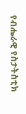የብሔራዊ የስታትስቲክ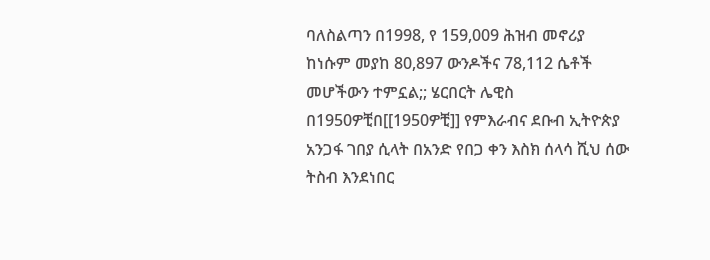ባለስልጣን በ1998, የ 159,009 ሕዝብ መኖሪያ ከነሱም መያከ 80,897 ውንዶችና 78,112 ሴቶች መሆችውን ተምኗል;; ሄርበርት ሌዊስ በ1950ዎቺበ[[1950ዎቺ]] የምእራብና ደቡብ ኢትዮጵያ አንጋፋ ገበያ ሲላት በአንድ የበጋ ቀን እስክ ሰላሳ ሺህ ሰው ትስብ እንደነበር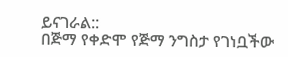ይናገራል::
በጅማ የቀድሞ የጅማ ንግስታ የገነቧችው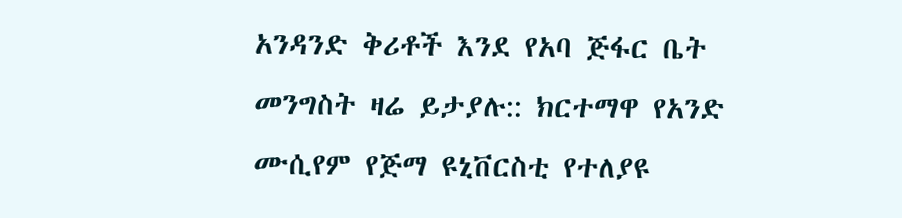አንዳንድ ቅሪቶች እንደ የአባ ጅፋር ቤት መንግስት ዛሬ ይታያሉ:: ክርተማዋ የአንድ ሙሲየም የጅማ ዩኒቨርስቲ የተለያዩ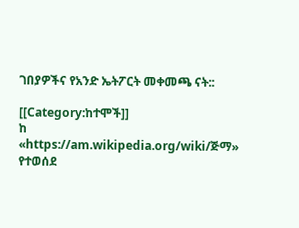ገበያዎችና የአንድ ኤትፖርት መቀመጫ ናት::

[[Category:ከተሞች]]
ከ «https://am.wikipedia.org/wiki/ጅማ» የተወሰደ